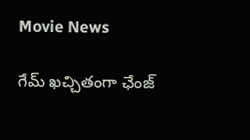Movie News

గేమ్ ఖచ్చితంగా ఛేంజ్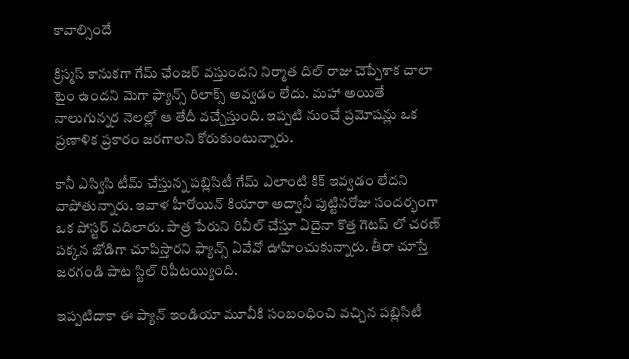కావాల్సిందే

క్రిస్మస్ కానుకగా గేమ్ ఛేంజర్ వస్తుందని నిర్మాత దిల్ రాజు చెప్పేశాక చాలా టైం ఉందని మెగా ఫ్యాన్స్ రిలాక్స్ అవ్వడం లేదు. మహా అయితే నాలుగున్నర నెలల్లో ఆ తేదీ వచ్చేస్తుంది. ఇప్పటి నుంచే ప్రమోషన్లు ఒక ప్రణాళిక ప్రకారం జరగాలని కోరుకుంటున్నారు.

కానీ ఎస్విసి టీమ్ చేస్తున్న పబ్లిసిటీ గేమ్ ఎలాంటి కిక్ ఇవ్వడం లేదని వాపోతున్నారు. ఇవాళ హీరోయిన్ కియారా అద్వానీ పుట్టినరోజు సందర్భంగా ఒక పోస్టర్ వదిలారు. పాత్ర పేరుని రివీల్ చేస్తూ ఏదైనా కొత్త గెటప్ లో చరణ్ పక్కన జోడిగా చూపిస్తారని ఫ్యాన్స్ ఏవేవో ఊహించుకున్నారు. తీరా చూస్తే జరగండి పాట స్టిల్ రిపీటయ్యింది.

ఇప్పటిదాకా ఈ ప్యాన్ ఇండియా మూవీకి సంబంధించి వచ్చిన పబ్లిసిటీ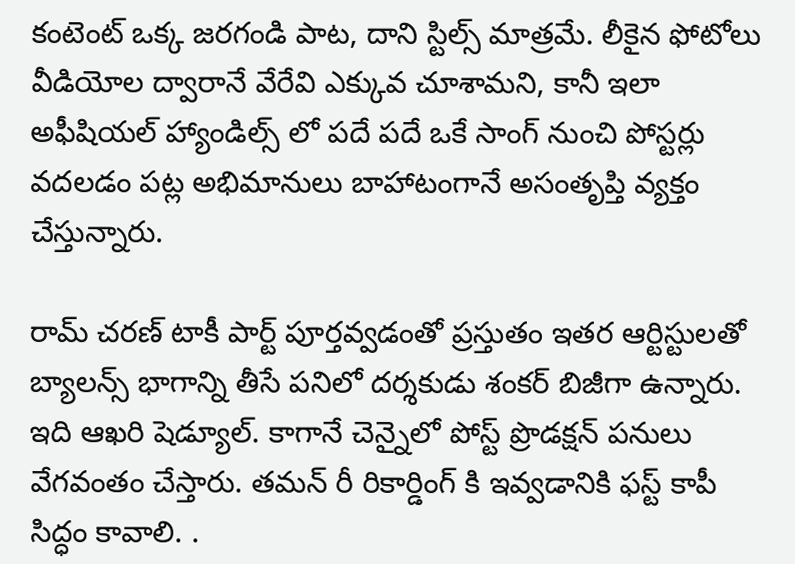కంటెంట్ ఒక్క జరగండి పాట, దాని స్టిల్స్ మాత్రమే. లీకైన ఫోటోలు వీడియోల ద్వారానే వేరేవి ఎక్కువ చూశామని, కానీ ఇలా అఫీషియల్ హ్యాండిల్స్ లో పదే పదే ఒకే సాంగ్ నుంచి పోస్టర్లు వదలడం పట్ల అభిమానులు బాహాటంగానే అసంతృప్తి వ్యక్తం చేస్తున్నారు.

రామ్ చరణ్ టాకీ పార్ట్ పూర్తవ్వడంతో ప్రస్తుతం ఇతర ఆర్టిస్టులతో బ్యాలన్స్ భాగాన్ని తీసే పనిలో దర్శకుడు శంకర్ బిజీగా ఉన్నారు. ఇది ఆఖరి షెడ్యూల్. కాగానే చెన్నైలో పోస్ట్ ప్రొడక్షన్ పనులు వేగవంతం చేస్తారు. తమన్ రీ రికార్డింగ్ కి ఇవ్వడానికి ఫస్ట్ కాపీ సిద్ధం కావాలి. .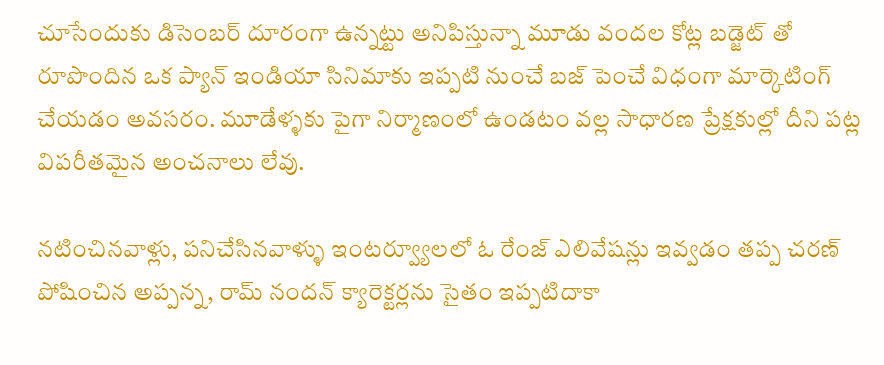చూసేందుకు డిసెంబర్ దూరంగా ఉన్నట్టు అనిపిస్తున్నా మూడు వందల కోట్ల బడ్జెట్ తో రూపొందిన ఒక ప్యాన్ ఇండియా సినిమాకు ఇప్పటి నుంచే బజ్ పెంచే విధంగా మార్కెటింగ్ చేయడం అవసరం. మూడేళ్ళకు పైగా నిర్మాణంలో ఉండటం వల్ల సాధారణ ప్రేక్షకుల్లో దీని పట్ల విపరీతమైన అంచనాలు లేవు.

నటించినవాళ్లు, పనిచేసినవాళ్ళు ఇంటర్వ్యూలలో ఓ రేంజ్ ఎలివేషన్లు ఇవ్వడం తప్ప చరణ్ పోషించిన అప్పన్న, రామ్ నందన్ క్యారెక్టర్లను సైతం ఇప్పటిదాకా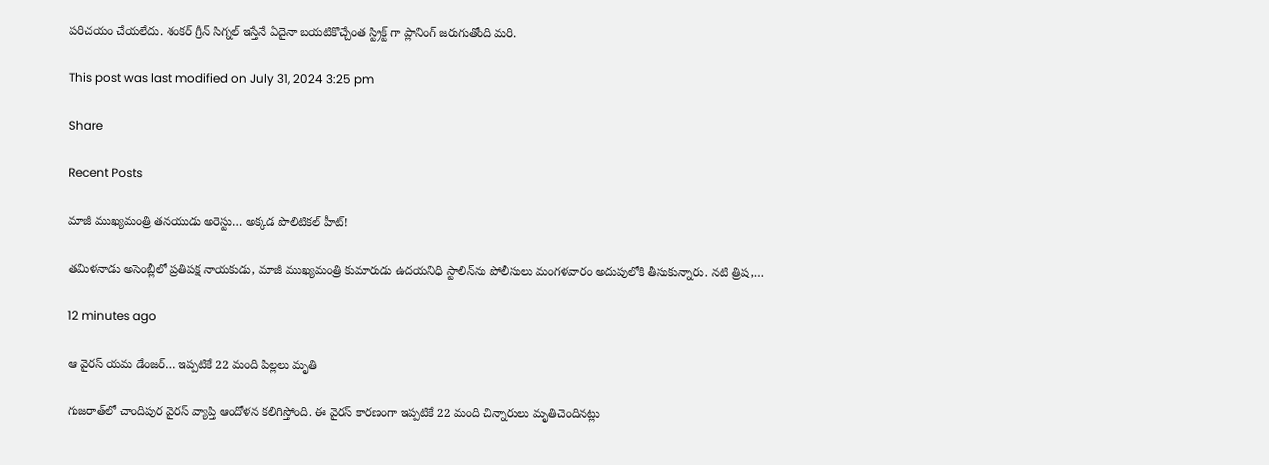పరిచయం చేయలేదు. శంకర్ గ్రీన్ సిగ్నల్ ఇస్తేనే ఏదైనా బయటికొచ్చేంత స్ట్రిక్ట్ గా ప్లానింగ్ జరుగుతోంది మరి.

This post was last modified on July 31, 2024 3:25 pm

Share

Recent Posts

మాజీ ముఖ్యమంత్రి తనయుడు అరెస్టు… అక్కడ పొలిటికల్ హీట్!

తమిళనాడు అసెంబ్లీలో ప్రతిపక్ష నాయకుడు, మాజీ ముఖ్యమంత్రి కుమారుడు ఉదయనిధి స్టాలిన్‌ను పోలీసులు మంగళవారం అదుపులోకి తీసుకున్నారు. నటి త్రిష,…

12 minutes ago

ఆ వైరస్ యమ డేంజర్… ఇప్పటికే 22 మంది పిల్లలు మృతి

గుజరాత్‌లో చాందిపుర వైరస్‌ వ్యాప్తి ఆందోళన కలిగిస్తోంది. ఈ వైరస్‌ కారణంగా ఇప్పటికే 22 మంది చిన్నారులు మృతిచెందినట్లు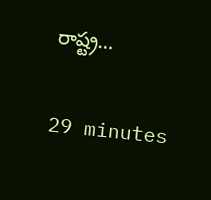రాష్ట్ర…

29 minutes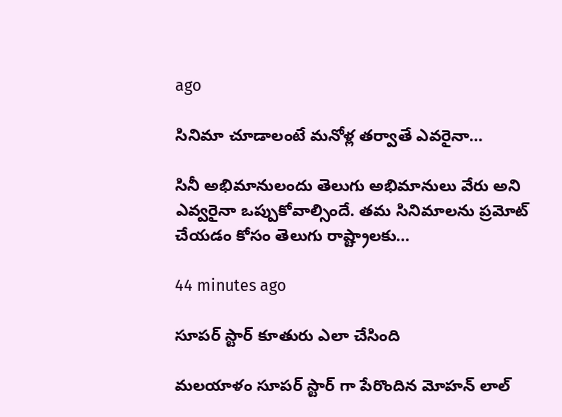ago

సినిమా చూడాలంటే మ‌నోళ్ల త‌ర్వాతే ఎవ‌రైనా…

సినీ అభిమానులందు తెలుగు అభిమానులు వేరు అని ఎవ్వ‌రైనా ఒప్పుకోవాల్సిందే. త‌మ సినిమాల‌ను ప్ర‌మోట్ చేయ‌డం కోసం తెలుగు రాష్ట్రాల‌కు…

44 minutes ago

సూపర్ స్టార్ కూతురు ఎలా చేసింది

మలయాళం సూపర్ స్టార్ గా పేరొందిన మోహన్ లాల్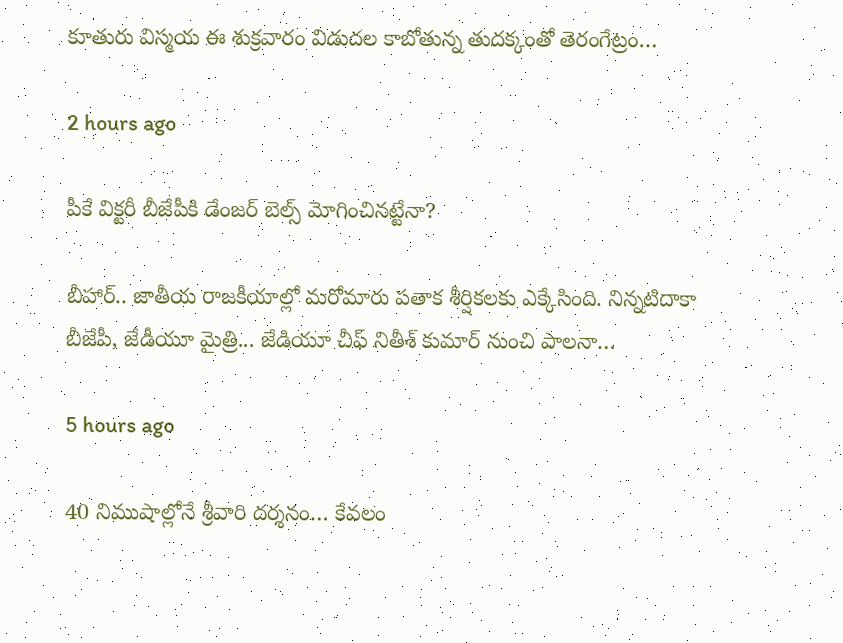కూతురు విస్మయ ఈ శుక్రవారం విడుదల కాబోతున్న తుదక్కంతో తెరంగేట్రం…

2 hours ago

పీకే విక్టరీ బీజేపీకి డేంజర్ బెల్స్ మోగించినట్టేనా?

బీహార్.. జాతీయ రాజకీయాల్లో మరోమారు పతాక శీర్షికలకు ఎక్కేసింది. నిన్నటిదాకా బీజేపీ, జేడీయూ మైత్రి... జేడియూ చీఫ్ నితీశ్ కుమార్ నుంచి పాలనా…

5 hours ago

40 నిముషాల్లోనే శ్రీవారి దర్శనం… కేవలం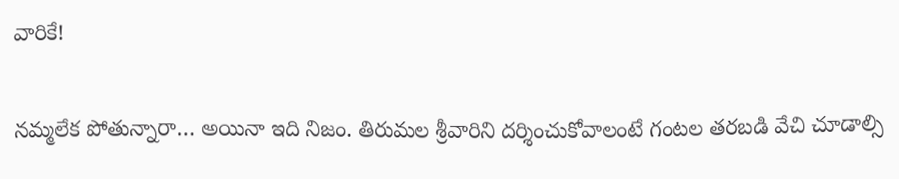వారికే!

నమ్మలేక పోతున్నారా… అయినా ఇది నిజం. తిరుమల శ్రీవారిని దర్శించుకోవాలంటే గంటల తరబడి వేచి చూడాల్సి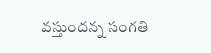వస్తుందన్న సంగతి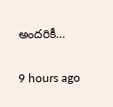అందరికీ…

9 hours ago